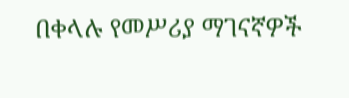በቀላሉ የመሥሪያ ማገናኛዎች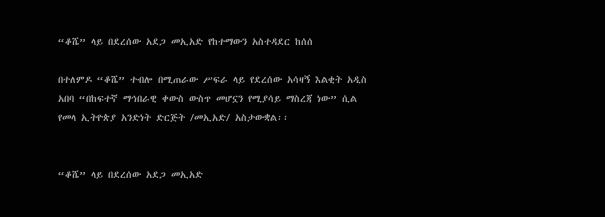“ቆሼ” ላይ በደረሰው አደጋ መኢአድ የከተማውን አስተዳደር ከሰሰ

በተለምዶ “ቆሼ” ተብሎ በሚጠራው ሥፍራ ላይ የደረሰው አሳዛኝ እልቂት አዲስ አበባ “በከፍተኛ ማኅበራዊ ቀውስ ውስጥ መሆኗን የሚያሳይ ማስረጃ ነው” ሲል የመላ ኢትዮጵያ አንድነት ድርጅት /መኢአድ/ አስታውቋል፡፡


“ቆሼ” ላይ በደረሰው አደጋ መኢአድ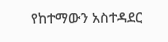የከተማውን አስተዳደር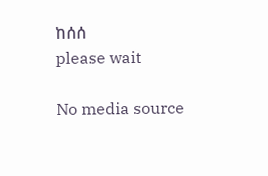ከሰሰ
please wait

No media source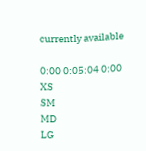currently available

0:00 0:05:04 0:00
XS
SM
MD
LG